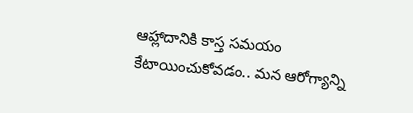ఆహ్లాదానికి కాస్త సమయం కేటాయించుకోవడం.. మన ఆరోగ్యాన్ని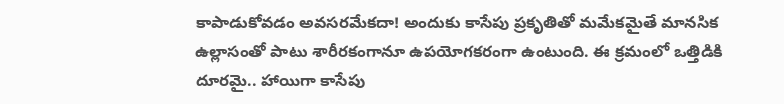కాపాడుకోవడం అవసరమేకదా! అందుకు కాసేపు ప్రకృతితో మమేకమైతే మానసిక ఉల్లాసంతో పాటు శారీరకంగానూ ఉపయోగకరంగా ఉంటుంది. ఈ క్రమంలో ఒత్తిడికి దూరమై.. హాయిగా కాసేపు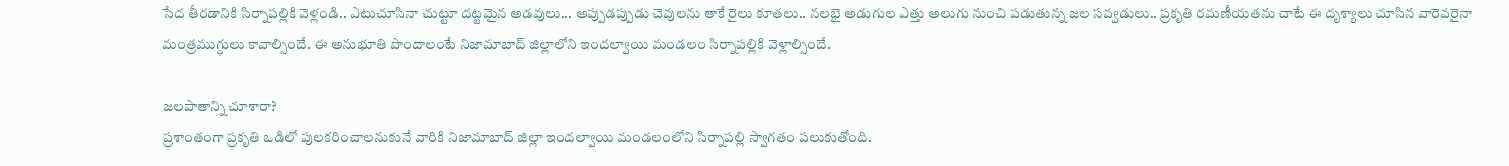సేద తీరడానికి సిర్నాపల్లికి వెళ్లండి.. ఎటుచూసినా చుట్టూ దట్టమైన అడవులు... అప్పుడప్పుడు చెవులను తాకే రైలు కూతలు.. నలభై అడుగుల ఎత్తు అలుగు నుంచి పడుతున్న జల సవ్వడులు.. ప్రకృతి రమణీయతను చాటే ఈ దృశ్యాలు చూసిన వారెవరైనా మంత్రముగ్ధులు కావాల్సిందే. ఈ అనుభూతి పొందాలంటే నిజామాబాద్ జిల్లాలోని ఇందల్వాయి మండలం సిర్నాపల్లికి వెళ్లాల్సిందే.

జలపాతాన్ని చూశారా?
ప్రశాంతంగా ప్రకృతి ఒడిలో పులకరించాలనుకునే వారికి నిజామాబాద్ జిల్లా ఇందల్వాయి మండలంలోని సిర్నాపల్లి స్వాగతం పలుకుతోంది.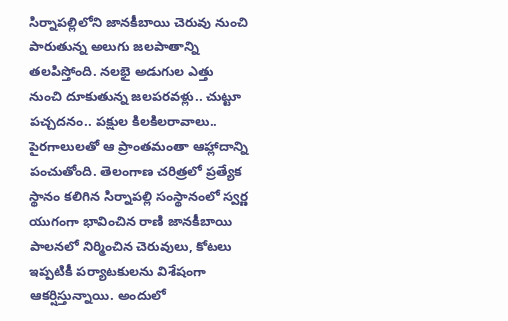సిర్నాపల్లిలోని జానకీబాయి చెరువు నుంచి పారుతున్న అలుగు జలపాతాన్ని తలపిస్తోంది. నలభై అడుగుల ఎత్తు నుంచి దూకుతున్న జలపరవళ్లు.. చుట్టూ పచ్చదనం.. పక్షుల కిలకిలరావాలు.. పైరగాలులతో ఆ ప్రాంతమంతా ఆహ్లాదాన్ని పంచుతోంది. తెలంగాణ చరిత్రలో ప్రత్యేక స్థానం కలిగిన సిర్నాపల్లి సంస్థానంలో స్వర్ణ యుగంగా భావించిన రాణి జానకీబాయి పాలనలో నిర్మించిన చెరువులు, కోటలు ఇప్పటికీ పర్యాటకులను విశేషంగా ఆకర్షిస్తున్నాయి. అందులో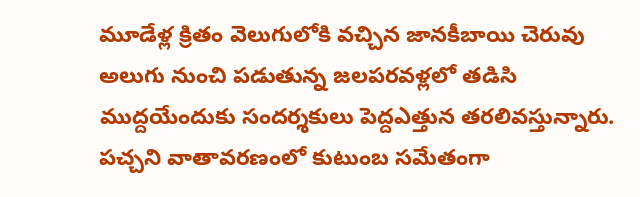మూడేళ్ల క్రితం వెలుగులోకి వచ్చిన జానకీబాయి చెరువు అలుగు నుంచి పడుతున్న జలపరవళ్లలో తడిసి ముద్దయేందుకు సందర్శకులు పెద్దఎత్తున తరలివస్తున్నారు. పచ్చని వాతావరణంలో కుటుంబ సమేతంగా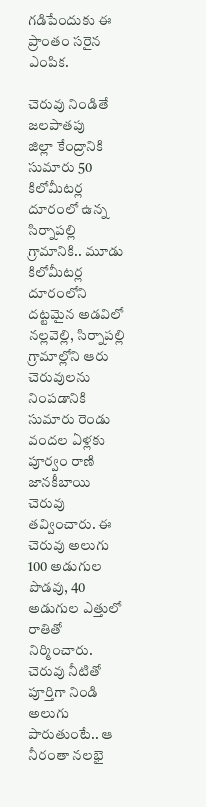గడిపేందుకు ఈ ప్రాంతం సరైన ఎంపిక.

చెరువు నిండితే జలపాతపు
జిల్లా కేంద్రానికి సుమారు 50 కిలోమీటర్ల దూరంలో ఉన్న సిర్నాపల్లి గ్రామానికి.. మూడు కిలోమీటర్ల దూరంలోని దట్టమైన అడవిలో నల్లవెల్లి, సిర్నాపల్లి గ్రామాల్లోని ఆరు చెరువులను నింపడానికి సుమారు రెండు వందల ఏళ్లకు పూర్వం రాణి జానకీబాయి చెరువు తవ్వించారు. ఈ చెరువు అలుగు 100 అడుగుల పొడవు, 40 అడుగుల ఎత్తులో రాతితో నిర్మించారు. చెరువు నీటితో పూర్తిగా నిండి అలుగు పారుతుంటే.. ఆ నీరంతా నలభై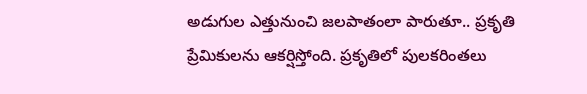అడుగుల ఎత్తునుంచి జలపాతంలా పారుతూ.. ప్రకృతి ప్రేమికులను ఆకర్షిస్తోంది. ప్రకృతిలో పులకరింతలు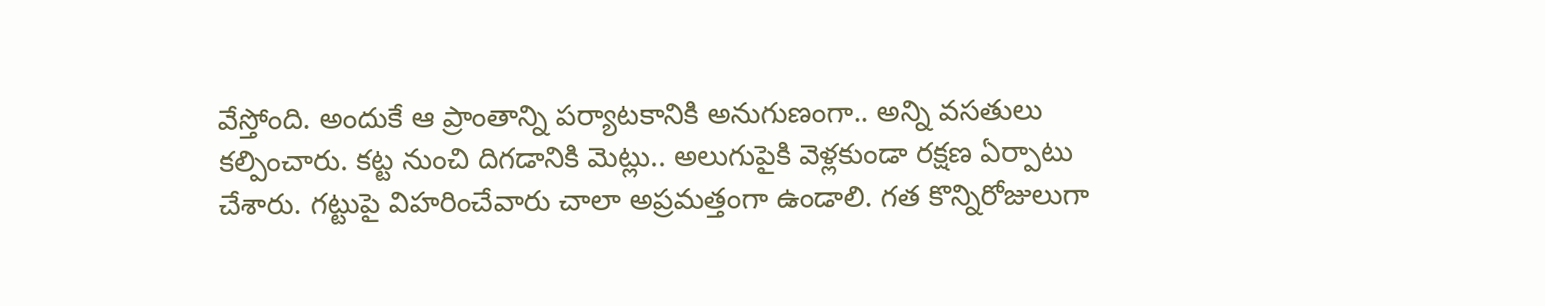వేస్తోంది. అందుకే ఆ ప్రాంతాన్ని పర్యాటకానికి అనుగుణంగా.. అన్ని వసతులు కల్పించారు. కట్ట నుంచి దిగడానికి మెట్లు.. అలుగుపైకి వెళ్లకుండా రక్షణ ఏర్పాటు చేశారు. గట్టుపై విహరించేవారు చాలా అప్రమత్తంగా ఉండాలి. గత కొన్నిరోజులుగా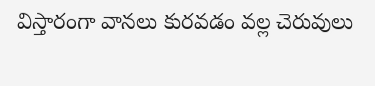విస్తారంగా వానలు కురవడం వల్ల చెరువులు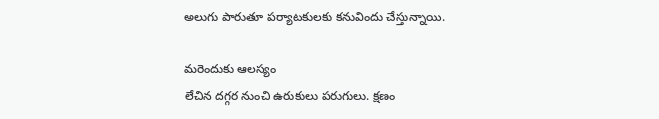అలుగు పారుతూ పర్యాటకులకు కనువిందు చేస్తున్నాయి.

మరెందుకు ఆలస్యం
లేచిన దగ్గర నుంచి ఉరుకులు పరుగులు. క్షణం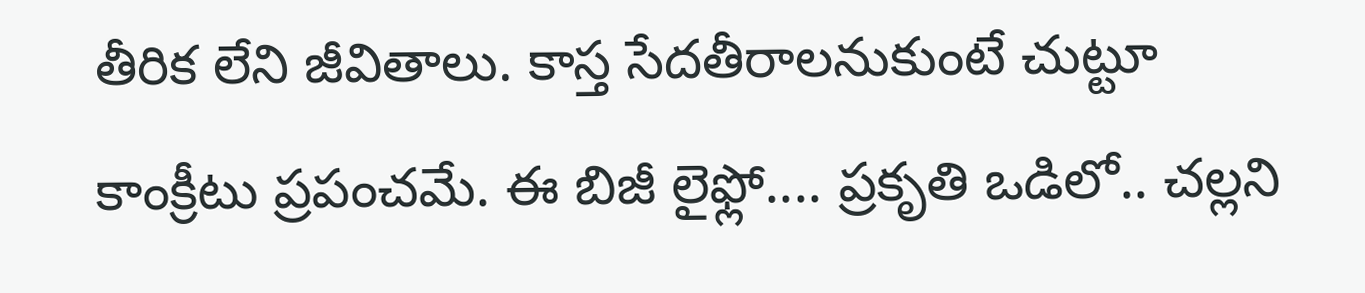తీరిక లేని జీవితాలు. కాస్త సేదతీరాలనుకుంటే చుట్టూ కాంక్రీటు ప్రపంచమే. ఈ బిజీ లైఫ్లో.... ప్రకృతి ఒడిలో.. చల్లని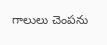గాలులు చెంపను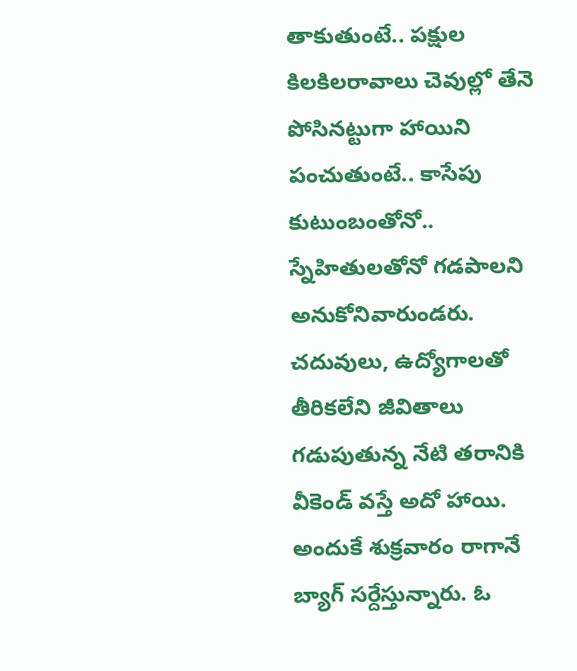తాకుతుంటే.. పక్షుల కిలకిలరావాలు చెవుల్లో తేనె పోసినట్టుగా హాయిని పంచుతుంటే.. కాసేపు కుటుంబంతోనో.. స్నేహితులతోనో గడపాలని అనుకోనివారుండరు. చదువులు, ఉద్యోగాలతో తీరికలేని జీవితాలు గడుపుతున్న నేటి తరానికి వీకెండ్ వస్తే అదో హాయి. అందుకే శుక్రవారం రాగానే బ్యాగ్ సర్దేస్తున్నారు. ఓ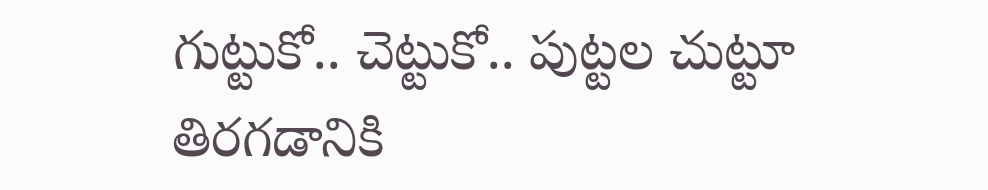గుట్టుకో.. చెట్టుకో.. పుట్టల చుట్టూ తిరగడానికి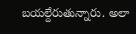బయల్దేరుతున్నారు. అలా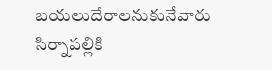బయలుదేరాలనుకునేవారు సిర్నాపల్లికి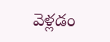వెళ్లడం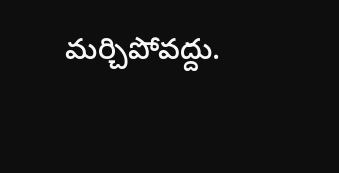మర్చిపోవద్దు.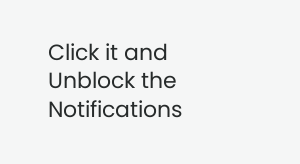Click it and Unblock the Notifications